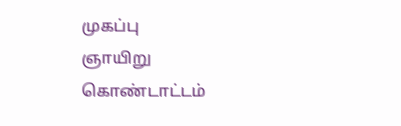முகப்பு
ஞாயிறு கொண்டாட்டம்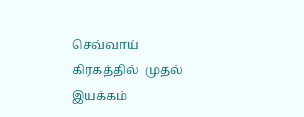செவ்வாய் கிரகத்தில்  முதல் இயக்கம்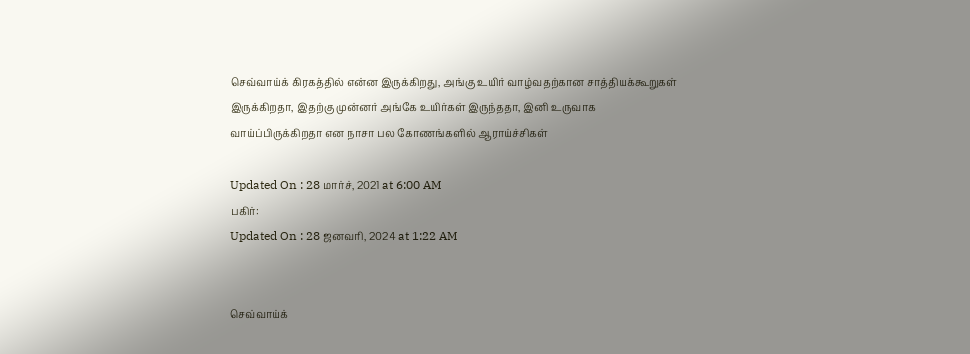செவ்வாய்க் கிரகத்தில் என்ன இருக்கிறது, அங்கு உயிர் வாழ்வதற்கான சாத்தியக்கூறுகள் இருக்கிறதா, இதற்கு முன்னர் அங்கே உயிர்கள் இருந்ததா, இனி உருவாக வாய்ப்பிருக்கிறதா என நாசா பல கோணங்களில் ஆராய்ச்சிகள்

Updated On : 28 மார்ச், 2021 at 6:00 AM
பகிர்:
Updated On : 28 ஜனவரி, 2024 at 1:22 AM


செவ்வாய்க்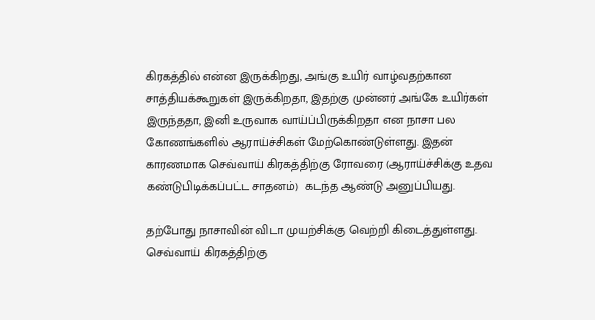கிரகத்தில் என்ன இருக்கிறது, அங்கு உயிர் வாழ்வதற்கான சாத்தியக்கூறுகள் இருக்கிறதா, இதற்கு முன்னர் அங்கே உயிர்கள் இருந்ததா, இனி உருவாக வாய்ப்பிருக்கிறதா என நாசா பல கோணங்களில் ஆராய்ச்சிகள் மேற்கொண்டுள்ளது. இதன் காரணமாக செவ்வாய் கிரகத்திற்கு ரோவரை (ஆராய்ச்சிக்கு உதவ கண்டுபிடிக்கப்பட்ட சாதனம்)  கடந்த ஆண்டு அனுப்பியது.

தற்போது நாசாவின் விடா முயற்சிக்கு வெற்றி கிடைத்துள்ளது. செவ்வாய் கிரகத்திற்கு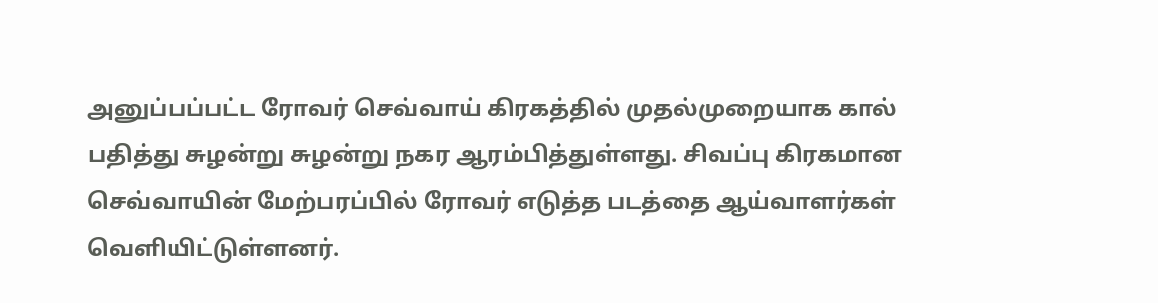அனுப்பப்பட்ட ரோவர் செவ்வாய் கிரகத்தில் முதல்முறையாக கால் பதித்து சுழன்று சுழன்று நகர ஆரம்பித்துள்ளது. சிவப்பு கிரகமான செவ்வாயின் மேற்பரப்பில் ரோவர் எடுத்த படத்தை ஆய்வாளர்கள் வெளியிட்டுள்ளனர்.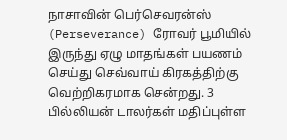நாசாவின் பெர்செவரன்ஸ் (Perseverance) ரோவர் பூமியில் இருந்து ஏழு மாதங்கள் பயணம் செய்து செவ்வாய் கிரகத்திற்கு வெற்றிகரமாக சென்றது. 3 பில்லியன் டாலர்கள் மதிப்புள்ள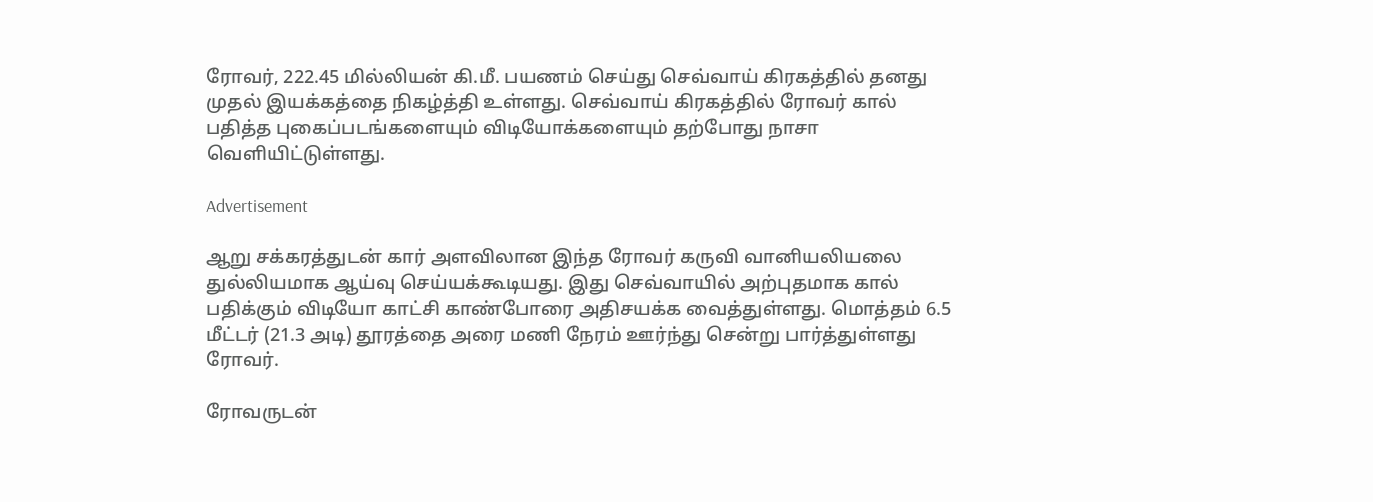ரோவர், 222.45 மில்லியன் கி.மீ. பயணம் செய்து செவ்வாய் கிரகத்தில் தனது முதல் இயக்கத்தை நிகழ்த்தி உள்ளது. செவ்வாய் கிரகத்தில் ரோவர் கால் பதித்த புகைப்படங்களையும் விடியோக்களையும் தற்போது நாசா வெளியிட்டுள்ளது.

Advertisement

ஆறு சக்கரத்துடன் கார் அளவிலான இந்த ரோவர் கருவி வானியலியலை துல்லியமாக ஆய்வு செய்யக்கூடியது. இது செவ்வாயில் அற்புதமாக கால் பதிக்கும் விடியோ காட்சி காண்போரை அதிசயக்க வைத்துள்ளது. மொத்தம் 6.5 மீட்டர் (21.3 அடி) தூரத்தை அரை மணி நேரம் ஊர்ந்து சென்று பார்த்துள்ளது ரோவர்.

ரோவருடன்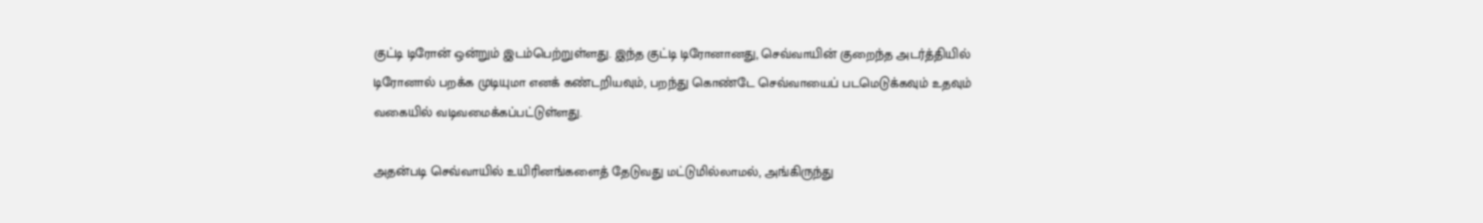குட்டி டிரோன் ஒன்றும் இடம்பெற்றுள்ளது. இந்த குட்டி டிரோனானது, செவ்வாயின் குறைந்த அடர்த்தியில் டிரோனால் பறக்க முடியுமா எனக் கண்டறியவும், பறந்து கொண்டே செவ்வாயைப் படமெடுக்கவும் உதவும் வகையில் வடிவமைக்கப்பட்டுள்ளது.

அதன்படி செவ்வாயில் உயிரினங்களைத் தேடுவது மட்டுமில்லாமல், அங்கிருந்து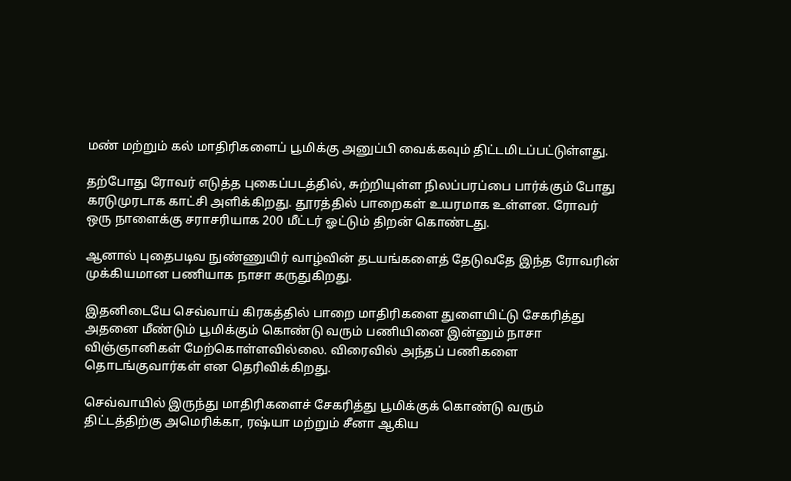மண் மற்றும் கல் மாதிரிகளைப் பூமிக்கு அனுப்பி வைக்கவும் திட்டமிடப்பட்டுள்ளது.

தற்போது ரோவர் எடுத்த புகைப்படத்தில், சுற்றியுள்ள நிலப்பரப்பை பார்க்கும் போது கரடுமுரடாக காட்சி அளிக்கிறது. தூரத்தில் பாறைகள் உயரமாக உள்ளன. ரோவர் ஒரு நாளைக்கு சராசரியாக 200 மீட்டர் ஓட்டும் திறன் கொண்டது.

ஆனால் புதைபடிவ நுண்ணுயிர் வாழ்வின் தடயங்களைத் தேடுவதே இந்த ரோவரின் முக்கியமான பணியாக நாசா கருதுகிறது.

இதனிடையே செவ்வாய் கிரகத்தில் பாறை மாதிரிகளை துளையிட்டு சேகரித்து அதனை மீண்டும் பூமிக்கும் கொண்டு வரும் பணியினை இன்னும் நாசா விஞ்ஞானிகள் மேற்கொள்ளவில்லை. விரைவில் அந்தப் பணிகளை தொடங்குவார்கள் என தெரிவிக்கிறது.

செவ்வாயில் இருந்து மாதிரிகளைச் சேகரித்து பூமிக்குக் கொண்டு வரும் திட்டத்திற்கு அமெரிக்கா, ரஷ்யா மற்றும் சீனா ஆகிய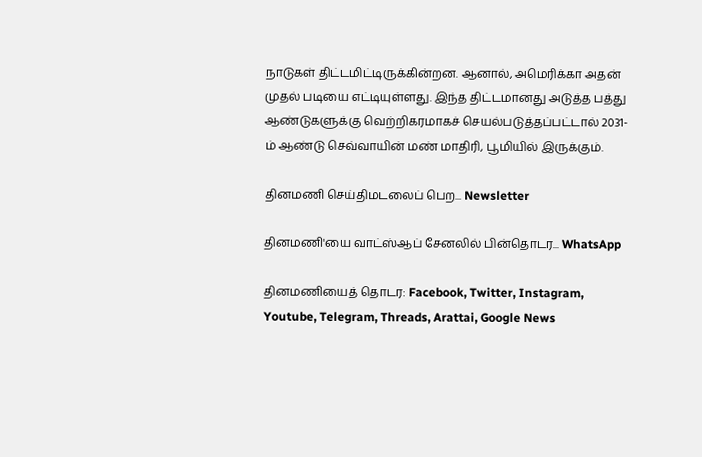நாடுகள் திட்டமிட்டிருக்கின்றன. ஆனால், அமெரிக்கா அதன் முதல் படியை எட்டியுள்ளது. இந்த திட்டமானது அடுத்த பத்து ஆண்டுகளுக்கு வெற்றிகரமாகச் செயல்படுத்தப்பட்டால் 2031-ம் ஆண்டு செவ்வாயின் மண் மாதிரி, பூமியில் இருக்கும்.

தினமணி செய்திமடலைப் பெற... Newsletter

தினமணி'யை வாட்ஸ்ஆப் சேனலில் பின்தொடர... WhatsApp

தினமணியைத் தொடர: Facebook, Twitter, Instagram, Youtube, Telegram, Threads, Arattai, Google News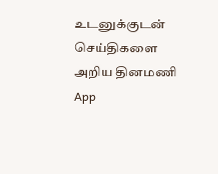உடனுக்குடன் செய்திகளை அறிய தினமணி App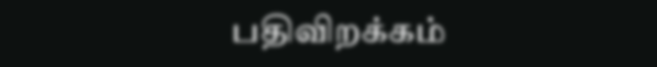பதிவிறக்கம்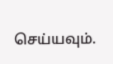செய்யவும்.